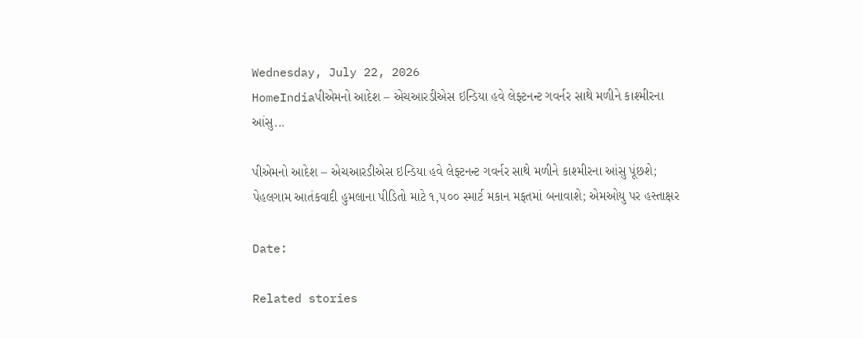Wednesday, July 22, 2026
HomeIndiaપીએમનો આદેશ – એચઆરડીએસ ઇન્ડિયા હવે લેફ્ટનન્ટ ગવર્નર સાથે મળીને કાશ્મીરના આંસુ...

પીએમનો આદેશ – એચઆરડીએસ ઇન્ડિયા હવે લેફ્ટનન્ટ ગવર્નર સાથે મળીને કાશ્મીરના આંસુ પૂંછશે; પેહલગામ આતંકવાદી હુમલાના પીડિતો માટે ૧,૫૦૦ સ્માર્ટ મકાન મફતમાં બનાવાશે; એમઓયુ પર હસ્તાક્ષર

Date:

Related stories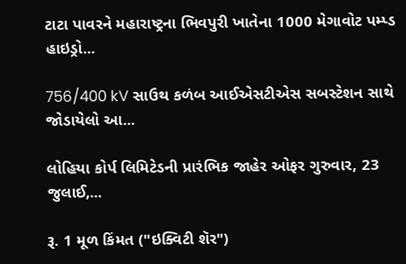ટાટા પાવરને મહારાષ્ટ્રના ભિવપુરી ખાતેના 1000 મેગાવોટ પમ્પ્ડ હાઇડ્રો...

756/400 kV સાઉથ કળંબ આઈએસટીએસ સબસ્ટેશન સાથે જોડાયેલો આ...

લોહિયા કોર્પ લિમિટેડની પ્રારંભિક જાહેર ઓફર ગુરુવાર, 23 જુલાઈ,...

રૂ. 1 મૂળ કિંમત ("ઇક્વિટી શૅર")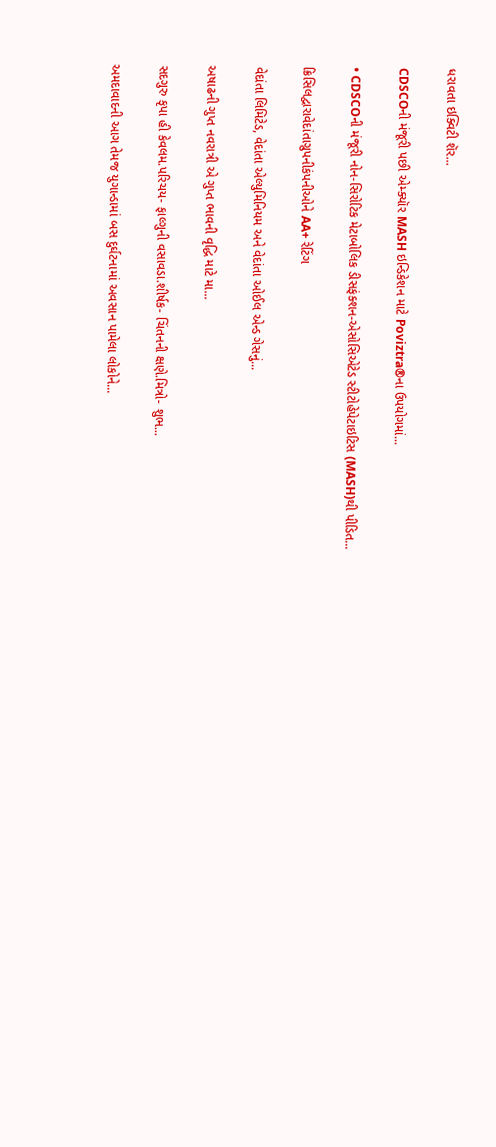ધરાવતા ઇક્વિટી શૅર...

CDSCOની મંજૂરી પછી એમ્ક્યૉર MASH ઇન્ડિકેશન માટે Poviztra®ના ઉપયોગમાં...

• CDSCOની મંજૂરી નોન-સિરોટિક મેટાબોલિક ડીસફંક્શન-એસોસિએટેડ સ્ટીટોહેપેટાઇટિસ (MASH)થી પીડિત...

ક્રિસિલદ્વારાવેદાંતાગ્રુપનીકંપનીઓને AA+ રેટિંગ

વેદાંતા લિમિટેડ, વેદાંતા એલ્યુમિનિયમ અને વેદાંતા ઓઈલ એન્ડ ગેસનું...

અષાઢની ગુપ્ત નવરાત્રી એ ગુપ્ત ભાવની વૃદ્ધિ માટે મા...

સદગુરુ કૃપા હી કેવલમ.પરિચય- ફાલ્ગુની વસાવડા.શીર્ષક- ચિંતનની ક્ષણે.મિત્રો- શુભ...

અમદાવાદની આગ તેમજ યુગાન્ડામાં બસ દુર્ઘટનામાં અવસાન પામેલા લોકોને...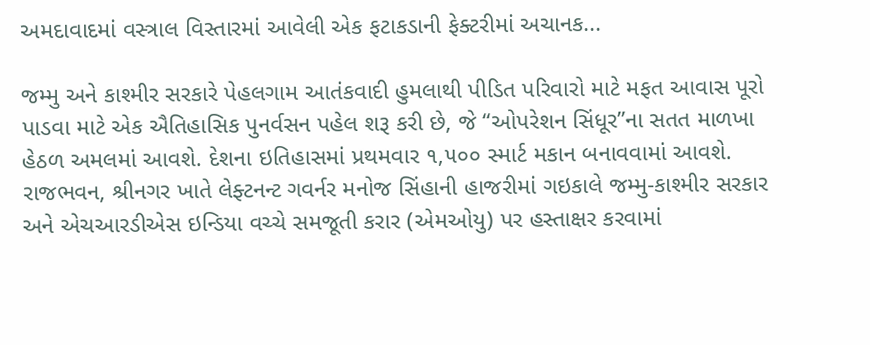અમદાવાદમાં વસ્ત્રાલ વિસ્તારમાં આવેલી એક ફટાકડાની ફેક્ટરીમાં અચાનક...

જમ્મુ અને કાશ્મીર સરકારે પેહલગામ આતંકવાદી હુમલાથી પીડિત પરિવારો માટે મફત આવાસ પૂરો પાડવા માટે એક ઐતિહાસિક પુનર્વસન પહેલ શરૂ કરી છે, જે “ઓપરેશન સિંધૂર”ના સતત માળખા હેઠળ અમલમાં આવશે. દેશના ઇતિહાસમાં પ્રથમવાર ૧,૫૦૦ સ્માર્ટ મકાન બનાવવામાં આવશે. રાજભવન, શ્રીનગર ખાતે લેફ્ટનન્ટ ગવર્નર મનોજ સિંહાની હાજરીમાં ગઇકાલે જમ્મુ-કાશ્મીર સરકાર અને એચઆરડીએસ ઇન્ડિયા વચ્ચે સમજૂતી કરાર (એમઓયુ) પર હસ્તાક્ષર કરવામાં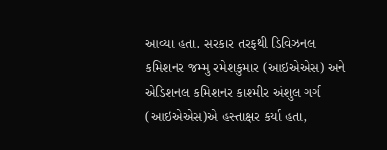આવ્યા હતા. સરકાર તરફથી ડિવિઝનલ કમિશનર જમ્મુ રમેશકુમાર (આઇએએસ) અને એડિશનલ કમિશનર કાશ્મીર અંશુલ ગર્ગ (આઇએએસ)એ હસ્તાક્ષર કર્યા હતા,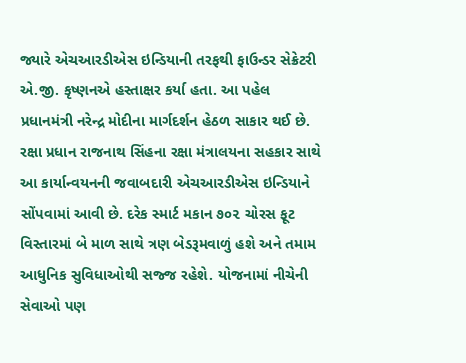જ્યારે એચઆરડીએસ ઇન્ડિયાની તરફથી ફાઉન્ડર સેક્રેટરી એ.જી. કૃષ્ણનએ હસ્તાક્ષર કર્યા હતા. આ પહેલ પ્રધાનમંત્રી નરેન્દ્ર મોદીના માર્ગદર્શન હેઠળ સાકાર થઈ છે. રક્ષા પ્રધાન રાજનાથ સિંહના રક્ષા મંત્રાલયના સહકાર સાથે આ કાર્યાન્વયનની જવાબદારી એચઆરડીએસ ઇન્ડિયાને સોંપવામાં આવી છે. દરેક સ્માર્ટ મકાન ૭૦૨ ચોરસ ફૂટ વિસ્તારમાં બે માળ સાથે ત્રણ બેડરૂમવાળું હશે અને તમામ આધુનિક સુવિધાઓથી સજ્જ રહેશે. યોજનામાં નીચેની સેવાઓ પણ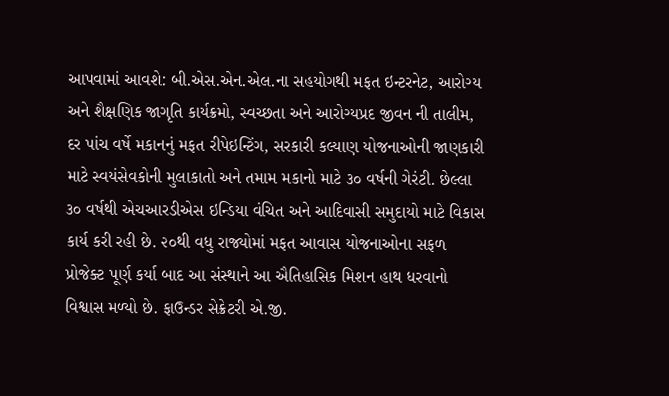આપવામાં આવશે: બી.એસ.એન.એલ.ના સહયોગથી મફત ઇન્ટરનેટ, આરોગ્ય અને શૈક્ષણિક જાગૃતિ કાર્યક્રમો, સ્વચ્છતા અને આરોગ્યપ્રદ જીવન ની તાલીમ, દર પાંચ વર્ષે મકાનનું મફત રીપેઇન્ટિંગ, સરકારી કલ્યાણ યોજનાઓની જાણકારી માટે સ્વયંસેવકોની મુલાકાતો અને તમામ મકાનો માટે ૩૦ વર્ષની ગેરંટી. છેલ્લા ૩૦ વર્ષથી એચઆરડીએસ ઇન્ડિયા વંચિત અને આદિવાસી સમુદાયો માટે વિકાસ કાર્ય કરી રહી છે. ૨૦થી વધુ રાજ્યોમાં મફત આવાસ યોજનાઓના સફળ પ્રોજેક્ટ પૂર્ણ કર્યા બાદ આ સંસ્થાને આ ઐતિહાસિક મિશન હાથ ધરવાનો વિશ્વાસ મળ્યો છે. ફાઉન્ડર સેક્રેટરી એ.જી.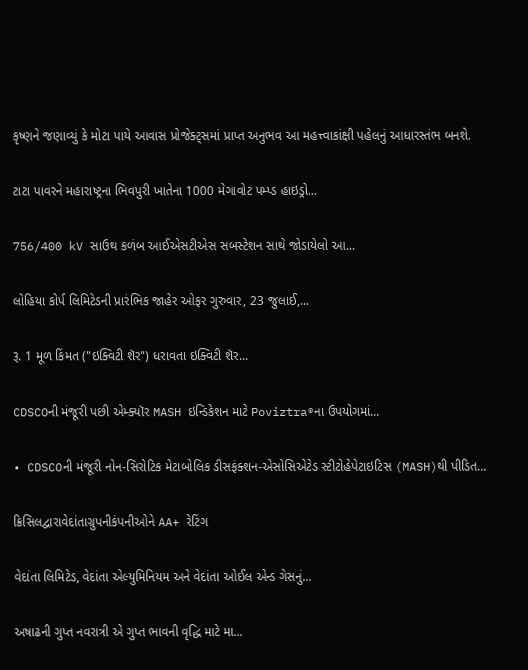કૃષ્ણને જણાવ્યું કે મોટા પાયે આવાસ પ્રોજેક્ટ્સમાં પ્રાપ્ત અનુભવ આ મહત્ત્વાકાંક્ષી પહેલનું આધારસ્તંભ બનશે.

ટાટા પાવરને મહારાષ્ટ્રના ભિવપુરી ખાતેના 1000 મેગાવોટ પમ્પ્ડ હાઇડ્રો...

756/400 kV સાઉથ કળંબ આઈએસટીએસ સબસ્ટેશન સાથે જોડાયેલો આ...

લોહિયા કોર્પ લિમિટેડની પ્રારંભિક જાહેર ઓફર ગુરુવાર, 23 જુલાઈ,...

રૂ. 1 મૂળ કિંમત ("ઇક્વિટી શૅર") ધરાવતા ઇક્વિટી શૅર...

CDSCOની મંજૂરી પછી એમ્ક્યૉર MASH ઇન્ડિકેશન માટે Poviztra®ના ઉપયોગમાં...

• CDSCOની મંજૂરી નોન-સિરોટિક મેટાબોલિક ડીસફંક્શન-એસોસિએટેડ સ્ટીટોહેપેટાઇટિસ (MASH)થી પીડિત...

ક્રિસિલદ્વારાવેદાંતાગ્રુપનીકંપનીઓને AA+ રેટિંગ

વેદાંતા લિમિટેડ, વેદાંતા એલ્યુમિનિયમ અને વેદાંતા ઓઈલ એન્ડ ગેસનું...

અષાઢની ગુપ્ત નવરાત્રી એ ગુપ્ત ભાવની વૃદ્ધિ માટે મા...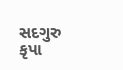સદગુરુ કૃપા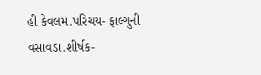હી કેવલમ.પરિચય- ફાલ્ગુની વસાવડા.શીર્ષક-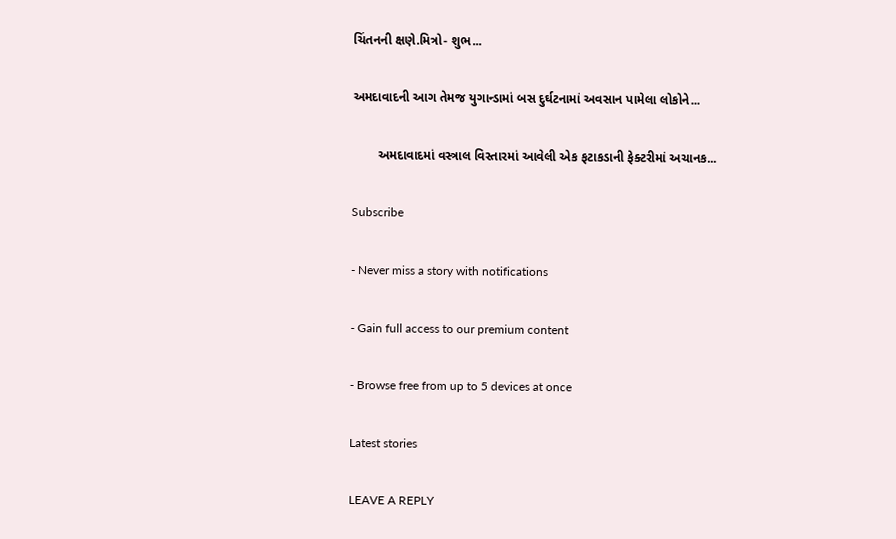ચિંતનની ક્ષણે.મિત્રો- શુભ...

અમદાવાદની આગ તેમજ યુગાન્ડામાં બસ દુર્ઘટનામાં અવસાન પામેલા લોકોને...

       અમદાવાદમાં વસ્ત્રાલ વિસ્તારમાં આવેલી એક ફટાકડાની ફેક્ટરીમાં અચાનક...

Subscribe

- Never miss a story with notifications

- Gain full access to our premium content

- Browse free from up to 5 devices at once

Latest stories

LEAVE A REPLY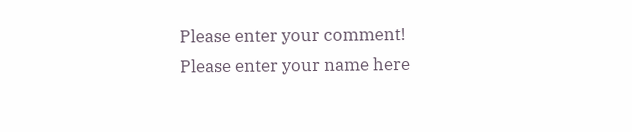Please enter your comment!
Please enter your name here